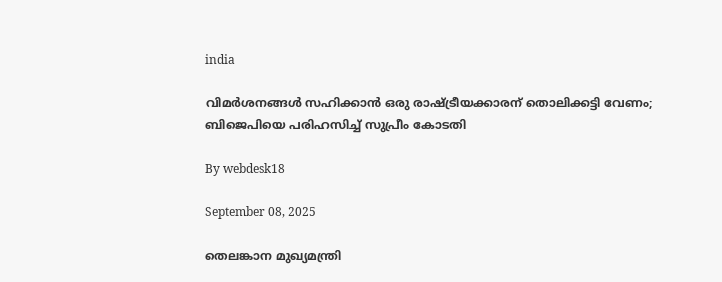india

വിമര്‍ശനങ്ങള്‍ സഹിക്കാന്‍ ഒരു രാഷ്ട്രീയക്കാരന് തൊലിക്കട്ടി വേണം; ബിജെപിയെ പരിഹസിച്ച് സുപ്രീം കോടതി

By webdesk18

September 08, 2025

തെലങ്കാന മുഖ്യമന്ത്രി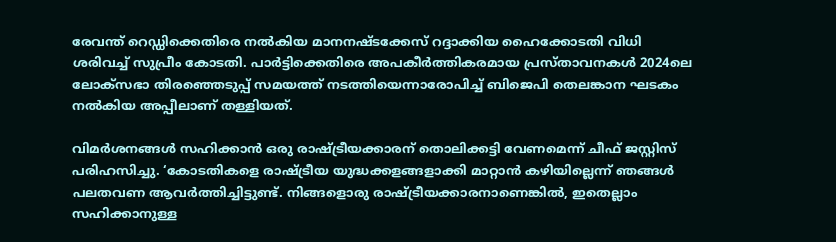രേവന്ത് റെഡ്ഡിക്കെതിരെ നല്‍കിയ മാനനഷ്ടക്കേസ് റദ്ദാക്കിയ ഹൈക്കോടതി വിധി ശരിവച്ച് സുപ്രീം കോടതി. പാര്‍ട്ടിക്കെതിരെ അപകീര്‍ത്തികരമായ പ്രസ്താവനകള്‍ 2024ലെ ലോക്‌സഭാ തിരഞ്ഞെടുപ്പ് സമയത്ത് നടത്തിയെന്നാരോപിച്ച് ബിജെപി തെലങ്കാന ഘടകം നല്‍കിയ അപ്പീലാണ് തള്ളിയത്.

വിമര്‍ശനങ്ങള്‍ സഹിക്കാന്‍ ഒരു രാഷ്ട്രീയക്കാരന് തൊലിക്കട്ടി വേണമെന്ന് ചീഫ് ജസ്റ്റിസ് പരിഹസിച്ചു. ‘കോടതികളെ രാഷ്ട്രീയ യുദ്ധക്കളങ്ങളാക്കി മാറ്റാന്‍ കഴിയില്ലെന്ന് ഞങ്ങള്‍ പലതവണ ആവര്‍ത്തിച്ചിട്ടുണ്ട്. നിങ്ങളൊരു രാഷ്ട്രീയക്കാരനാണെങ്കില്‍, ഇതെല്ലാം സഹിക്കാനുള്ള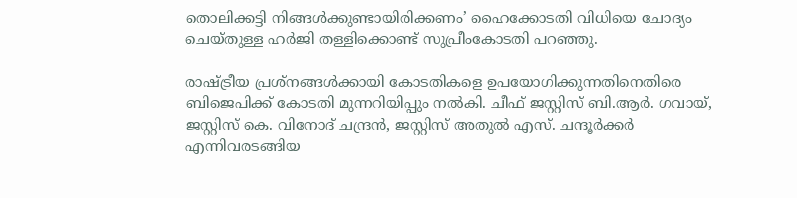തൊലിക്കട്ടി നിങ്ങള്‍ക്കുണ്ടായിരിക്കണം’ ഹൈക്കോടതി വിധിയെ ചോദ്യം ചെയ്തുള്ള ഹര്‍ജി തള്ളിക്കൊണ്ട് സുപ്രീംകോടതി പറഞ്ഞു.

രാഷ്ട്രീയ പ്രശ്‌നങ്ങള്‍ക്കായി കോടതികളെ ഉപയോഗിക്കുന്നതിനെതിരെ ബിജെപിക്ക് കോടതി മുന്നറിയിപ്പും നല്‍കി. ചീഫ് ജസ്റ്റിസ് ബി.ആര്‍. ഗവായ്, ജസ്റ്റിസ് കെ. വിനോദ് ചന്ദ്രന്‍, ജസ്റ്റിസ് അതുല്‍ എസ്. ചന്ദൂര്‍ക്കര്‍ എന്നിവരടങ്ങിയ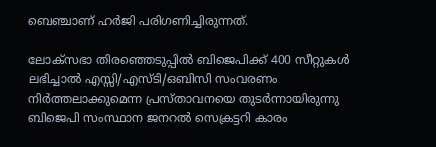ബെഞ്ചാണ് ഹര്‍ജി പരിഗണിച്ചിരുന്നത്.

ലോക്‌സഭാ തിരഞ്ഞെടുപ്പില്‍ ബിജെപിക്ക് 400 സീറ്റുകള്‍ ലഭിച്ചാല്‍ എസ്സി/എസ്ടി/ഒബിസി സംവരണം നിര്‍ത്തലാക്കുമെന്ന പ്രസ്താവനയെ തുടര്‍ന്നായിരുന്നു ബിജെപി സംസ്ഥാന ജനറല്‍ സെക്രട്ടറി കാരം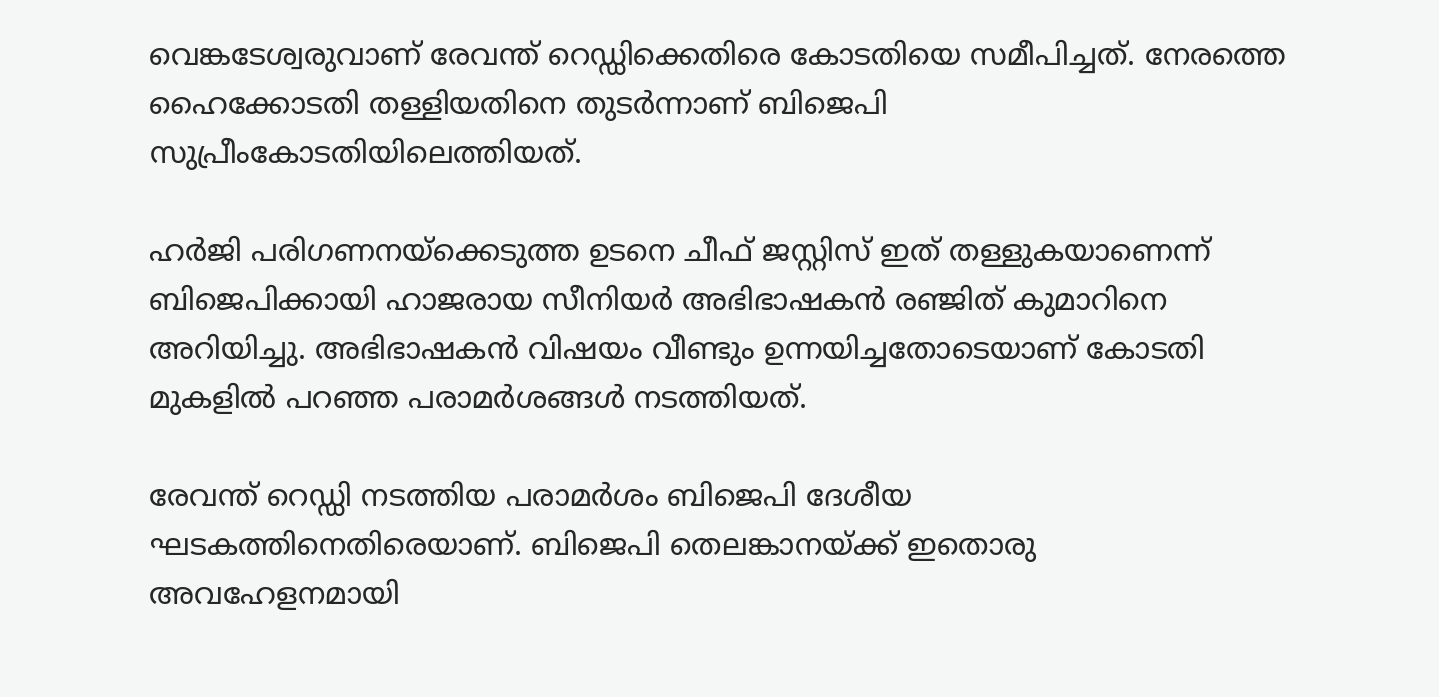വെങ്കടേശ്വരുവാണ് രേവന്ത് റെഡ്ഡിക്കെതിരെ കോടതിയെ സമീപിച്ചത്. നേരത്തെ ഹൈക്കോടതി തള്ളിയതിനെ തുടര്‍ന്നാണ് ബിജെപി സുപ്രീംകോടതിയിലെത്തിയത്.

ഹര്‍ജി പരിഗണനയ്‌ക്കെടുത്ത ഉടനെ ചീഫ് ജസ്റ്റിസ് ഇത് തള്ളുകയാണെന്ന് ബിജെപിക്കായി ഹാജരായ സീനിയര്‍ അഭിഭാഷകന്‍ രഞ്ജിത് കുമാറിനെ അറിയിച്ചു. അഭിഭാഷകന്‍ വിഷയം വീണ്ടും ഉന്നയിച്ചതോടെയാണ് കോടതി മുകളില്‍ പറഞ്ഞ പരാമര്‍ശങ്ങള്‍ നടത്തിയത്.

രേവന്ത് റെഡ്ഡി നടത്തിയ പരാമര്‍ശം ബിജെപി ദേശീയ ഘടകത്തിനെതിരെയാണ്. ബിജെപി തെലങ്കാനയ്ക്ക് ഇതൊരു അവഹേളനമായി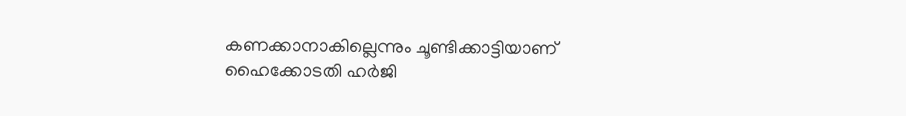കണക്കാനാകില്ലെന്നും ചൂണ്ടിക്കാട്ടിയാണ് ഹൈക്കോടതി ഹര്‍ജി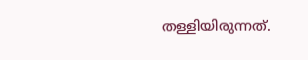തള്ളിയിരുന്നത്.